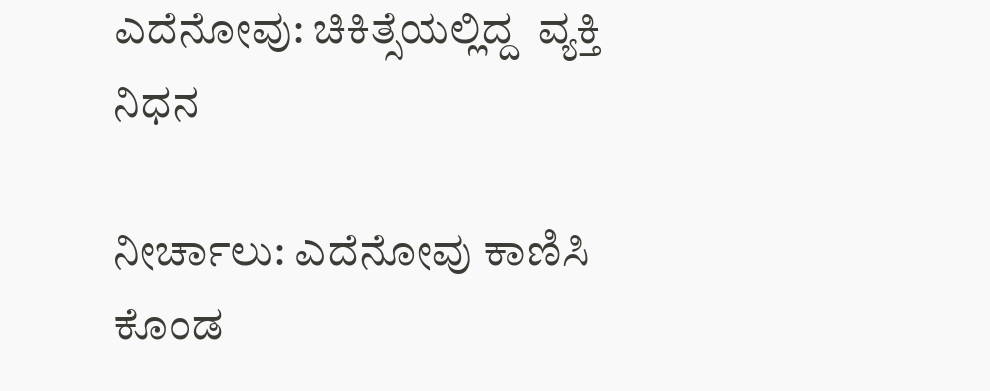ಎದೆನೋವು: ಚಿಕಿತ್ಸೆಯಲ್ಲಿದ್ದ  ವ್ಯಕ್ತಿ ನಿಧನ

ನೀರ್ಚಾಲು: ಎದೆನೋವು ಕಾಣಿಸಿ ಕೊಂಡ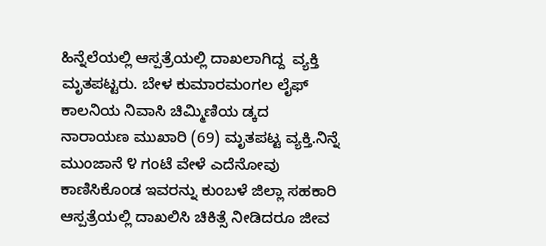ಹಿನ್ನೆಲೆಯಲ್ಲಿ ಆಸ್ಪತ್ರೆಯಲ್ಲಿ ದಾಖಲಾಗಿದ್ದ  ವ್ಯಕ್ತಿ ಮೃತಪಟ್ಟರು. ಬೇಳ ಕುಮಾರಮಂಗಲ ಲೈಫ್ ಕಾಲನಿಯ ನಿವಾಸಿ ಚಿಮ್ಮಿಣಿಯ ಡ್ಕದ ನಾರಾಯಣ ಮುಖಾರಿ (69) ಮೃತಪಟ್ಟ ವ್ಯಕ್ತಿ.ನಿನ್ನೆ ಮುಂಜಾನೆ ೪ ಗಂಟೆ ವೇಳೆ ಎದೆನೋವು ಕಾಣಿಸಿಕೊಂಡ ಇವರನ್ನು ಕುಂಬಳೆ ಜಿಲ್ಲಾ ಸಹಕಾರಿ ಆಸ್ಪತ್ರೆಯಲ್ಲಿ ದಾಖಲಿಸಿ ಚಿಕಿತ್ಸೆ ನೀಡಿದರೂ ಜೀವ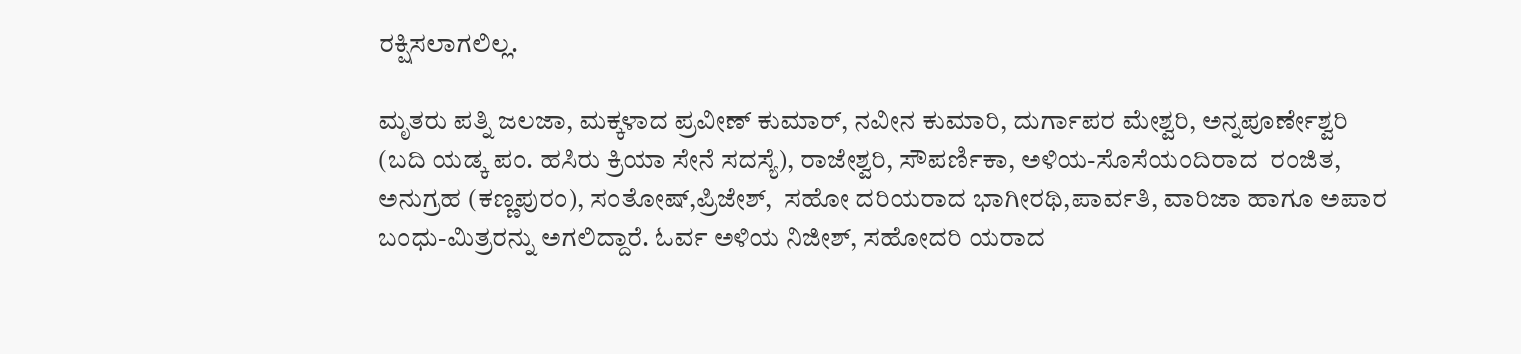ರಕ್ಷಿಸಲಾಗಲಿಲ್ಲ.

ಮೃತರು ಪತ್ನಿ ಜಲಜಾ, ಮಕ್ಕಳಾದ ಪ್ರವೀಣ್ ಕುಮಾರ್, ನವೀನ ಕುಮಾರಿ, ದುರ್ಗಾಪರ ಮೇಶ್ವರಿ, ಅನ್ನಪೂರ್ಣೇಶ್ವರಿ (ಬದಿ ಯಡ್ಕ ಪಂ. ಹಸಿರು ಕ್ರಿಯಾ ಸೇನೆ ಸದಸ್ಯೆ), ರಾಜೇಶ್ವರಿ, ಸೌಪರ್ಣಿಕಾ, ಅಳಿಯ-ಸೊಸೆಯಂದಿರಾದ  ರಂಜಿತ, ಅನುಗ್ರಹ (ಕಣ್ಣಪುರಂ), ಸಂತೋಷ್,ಪ್ರಿಜೇಶ್,  ಸಹೋ ದರಿಯರಾದ ಭಾಗೀರಥಿ,ಪಾರ್ವತಿ, ವಾರಿಜಾ ಹಾಗೂ ಅಪಾರ ಬಂಧು-ಮಿತ್ರರನ್ನು ಅಗಲಿದ್ದಾರೆ. ಓರ್ವ ಅಳಿಯ ನಿಜೀಶ್, ಸಹೋದರಿ ಯರಾದ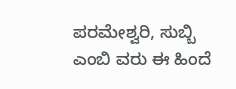ಪರಮೇಶ್ವರಿ, ಸುಬ್ಬಿ ಎಂಬಿ ವರು ಈ ಹಿಂದೆ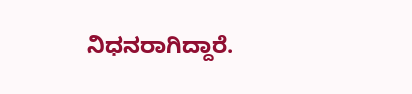ನಿಧನರಾಗಿದ್ದಾರೆ.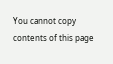You cannot copy contents of this page